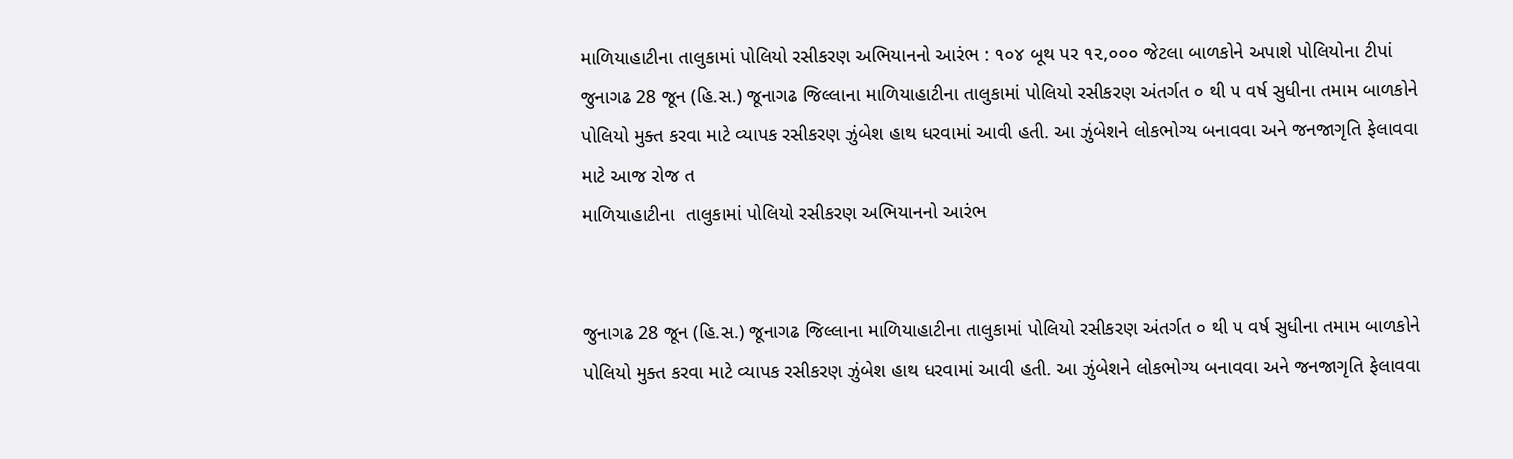માળિયાહાટીના તાલુકામાં પોલિયો રસીકરણ અભિયાનનો આરંભ : ૧૦૪ બૂથ પર ૧૨,૦૦૦ જેટલા બાળકોને અપાશે પોલિયોના ટીપાં
જુનાગઢ 28 જૂન (હિ.સ.) જૂનાગઢ જિલ્લાના માળિયાહાટીના તાલુકામાં પોલિયો રસીકરણ અંતર્ગત ૦ થી ૫ વર્ષ સુધીના તમામ બાળકોને પોલિયો મુક્ત કરવા માટે વ્યાપક રસીકરણ ઝુંબેશ હાથ ધરવામાં આવી હતી. આ ઝુંબેશને લોકભોગ્ય બનાવવા અને જનજાગૃતિ ફેલાવવા માટે આજ રોજ ત
માળિયાહાટીના  તાલુકામાં પોલિયો રસીકરણ અભિયાનનો આરંભ


જુનાગઢ 28 જૂન (હિ.સ.) જૂનાગઢ જિલ્લાના માળિયાહાટીના તાલુકામાં પોલિયો રસીકરણ અંતર્ગત ૦ થી ૫ વર્ષ સુધીના તમામ બાળકોને પોલિયો મુક્ત કરવા માટે વ્યાપક રસીકરણ ઝુંબેશ હાથ ધરવામાં આવી હતી. આ ઝુંબેશને લોકભોગ્ય બનાવવા અને જનજાગૃતિ ફેલાવવા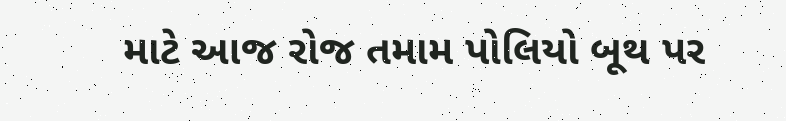માટે આજ રોજ તમામ પોલિયો બૂથ પર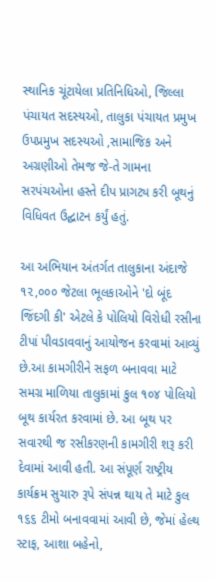સ્થાનિક ચૂંટાયેલા પ્રતિનિધિઓ, જિલ્લા પંચાયત સદસ્યઓ, તાલુકા પંચાયત પ્રમુખ ઉપપ્રમુખ સદસ્યઓ ,સામાજિક અને અગ્રણીઓ તેમજ જે-તે ગામના સરપંચઓના હસ્તે દીપ પ્રાગટ્ય કરી બૂથનું વિધિવત ઉદ્ઘાટન કર્યું હતું.

આ અભિયાન અંતર્ગત તાલુકાના અંદાજે ૧૨,૦૦૦ જેટલા ભૂલકાઓને 'દો બૂંદ જિંદગી કી' એટલે કે પોલિયો વિરોધી રસીના ટીપાં પીવડાવવાનું આયોજન કરવામાં આવ્યું છે.આ કામગીરીને સફળ બનાવવા માટે સમગ્ર માળિયા તાલુકામાં કુલ ૧૦૪ પોલિયો બૂથ કાર્યરત કરવામાં છે. આ બૂથ પર સવારથી જ રસીકરણની કામગીરી શરૂ કરી દેવામાં આવી હતી. આ સંપૂર્ણ રાષ્ટ્રીય કાર્યક્રમ સુચારુ રૂપે સંપન્ન થાય તે માટે કુલ ૧૬૬ ટીમો બનાવવામાં આવી છે, જેમાં હેલ્થ સ્ટાફ, આશા બહેનો,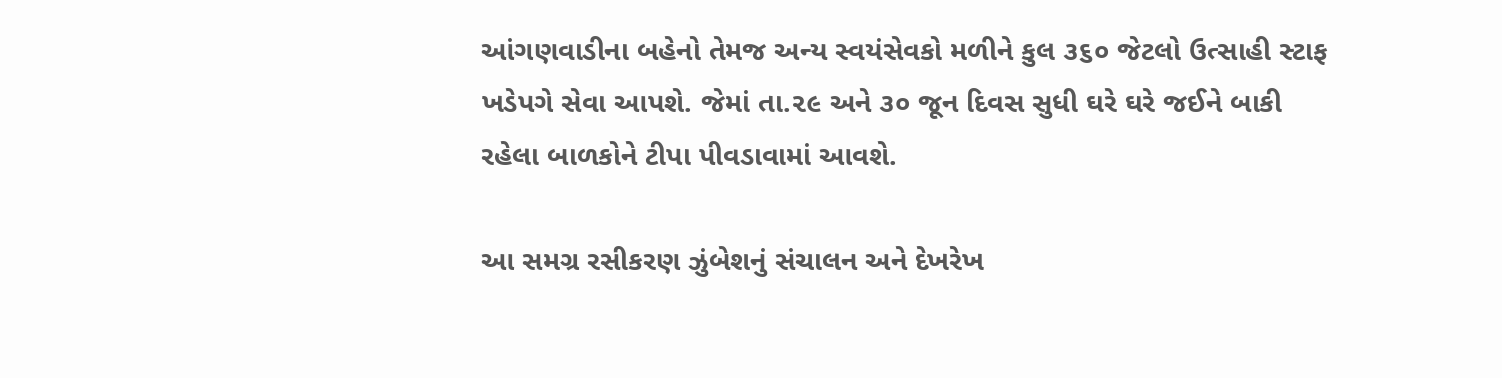આંગણવાડીના બહેનો તેમજ અન્ય સ્વયંસેવકો મળીને કુલ ૩૬૦ જેટલો ઉત્સાહી સ્ટાફ ખડેપગે સેવા આપશે. જેમાં તા.૨૯ અને ૩૦ જૂન દિવસ સુધી ઘરે ઘરે જઈને બાકી રહેલા બાળકોને ટીપા પીવડાવામાં આવશે.

આ સમગ્ર રસીકરણ ઝુંબેશનું સંચાલન અને દેખરેખ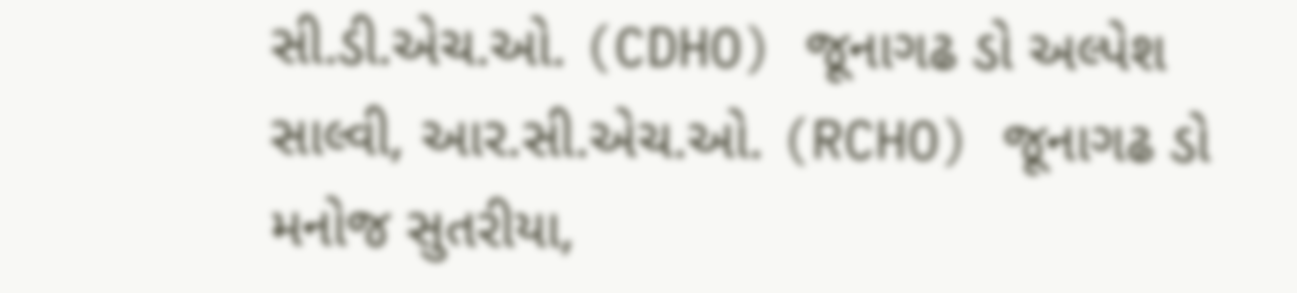સી.ડી.એચ.ઓ. (CDHO) જૂનાગઢ ડો અલ્પેશ સાલ્વી, આર.સી.એચ.ઓ. (RCHO) જૂનાગઢ ડો મનોજ સુતરીયા,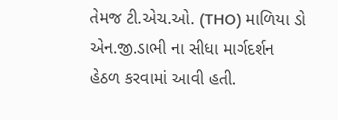તેમજ ટી.એચ.ઓ. (THO) માળિયા ડો એન.જી.ડાભી ના સીધા માર્ગદર્શન હેઠળ કરવામાં આવી હતી.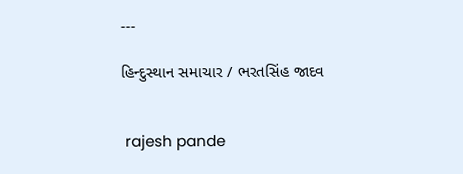---

હિન્દુસ્થાન સમાચાર / ભરતસિંહ જાદવ


 rajesh pande